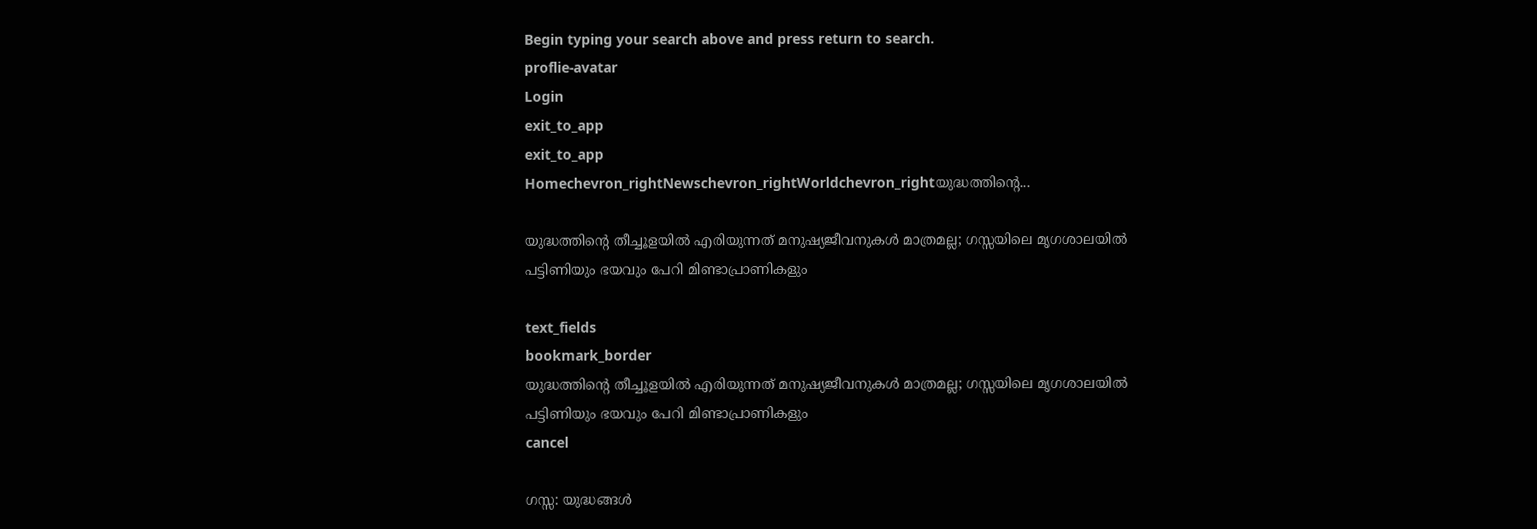Begin typing your search above and press return to search.
proflie-avatar
Login
exit_to_app
exit_to_app
Homechevron_rightNewschevron_rightWorldchevron_rightയുദ്ധത്തിന്റെ...

യുദ്ധത്തിന്റെ തീച്ചൂളയിൽ എരിയുന്നത് മനുഷ്യജീവനുകൾ മാത്രമല്ല; ഗസ്സയിലെ മൃഗശാലയിൽ പട്ടിണിയും ഭയവും പേറി മിണ്ടാപ്രാണികളും

text_fields
bookmark_border
യുദ്ധത്തിന്റെ തീച്ചൂളയിൽ എരിയുന്നത് മനുഷ്യജീവനുകൾ മാത്രമല്ല; ഗസ്സയിലെ മൃഗശാലയിൽ പട്ടിണിയും ഭയവും പേറി മിണ്ടാപ്രാണികളും
cancel

ഗസ്സ: യുദ്ധങ്ങൾ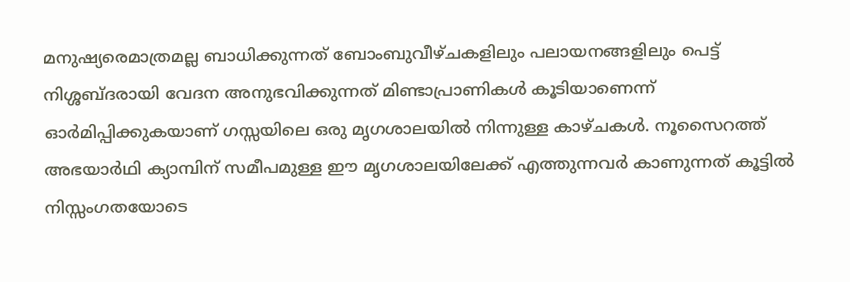മനുഷ്യരെമാത്രമല്ല ബാധിക്കുന്നത് ബോംബുവീഴ്ചകളിലും പലായനങ്ങളിലും പെട്ട് നിശ്ശബ്ദരായി വേദന അനുഭവിക്കുന്നത് മിണ്ടാപ്രാണികൾ കൂടിയാണെന്ന് ഓർമിപ്പിക്കുകയാണ് ഗസ്സയിലെ ഒരു മൃഗശാലയിൽ നിന്നുള്ള കാഴ്ചകൾ. നൂസൈറത്ത് അഭയാർഥി ക്യാമ്പിന് സമീപമുള്ള ഈ മൃഗശാലയിലേക്ക് എത്തുന്നവർ കാണുന്നത് കൂട്ടിൽ നിസ്സംഗതയോടെ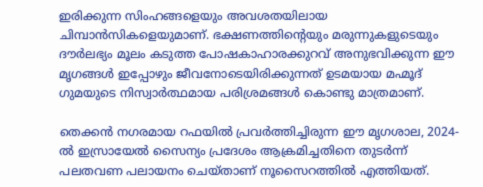ഇരിക്കുന്ന സിംഹങ്ങളെയും അവശതയിലായ ചിമ്പാൻസികളെയുമാണ്. ഭക്ഷണത്തിന്റെയും മരുന്നുകളുടെയും ദൗർലഭ്യം മൂലം കടുത്ത പോഷകാഹാരക്കുറവ് അനുഭവിക്കുന്ന ഈ മൃഗങ്ങൾ ഇപ്പോഴും ജീവനോടെയിരിക്കുന്നത് ഉടമയായ മഹ്മൂദ് ഗുമയുടെ നിസ്വാർത്ഥമായ പരിശ്രമങ്ങൾ കൊണ്ടു മാത്രമാണ്.

തെക്കൻ നഗരമായ റഫയിൽ പ്രവർത്തിച്ചിരുന്ന ഈ മൃഗശാല, 2024-ൽ ഇസ്രായേൽ സൈന്യം പ്രദേശം ആക്രമിച്ചതിനെ തുടർന്ന് പലതവണ പലായനം ചെയ്താണ് നൂസൈറത്തിൽ എത്തിയത്.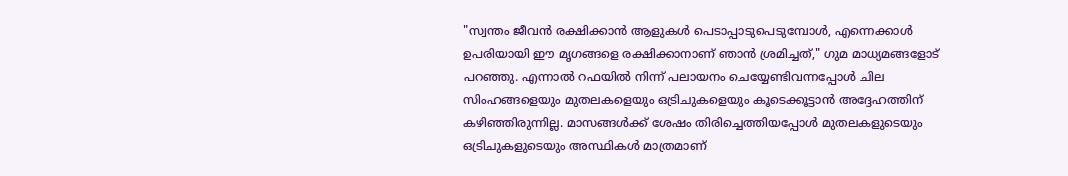"സ്വന്തം ജീവൻ രക്ഷിക്കാൻ ആളുകൾ പെടാപ്പാടുപെടുമ്പോൾ, എന്നെക്കാൾ ഉപരിയായി ഈ മൃഗങ്ങളെ രക്ഷിക്കാനാണ് ഞാൻ ശ്രമിച്ചത്," ഗുമ മാധ‍്യമങ്ങളോട് പറഞ്ഞു. എന്നാൽ റഫയിൽ നിന്ന് പലായനം ചെയ്യേണ്ടിവന്നപ്പോൾ ചില സിംഹങ്ങളെയും മുതലകളെയും ഒട്രിചുകളെയും കൂടെക്കൂട്ടാൻ അദ്ദേഹത്തിന് കഴിഞ്ഞിരുന്നില്ല. മാസങ്ങൾക്ക് ശേഷം തിരിച്ചെത്തിയപ്പോൾ മുതലകളുടെയും ഒട്രിചുകളുടെയും അസ്ഥികൾ മാത്രമാണ്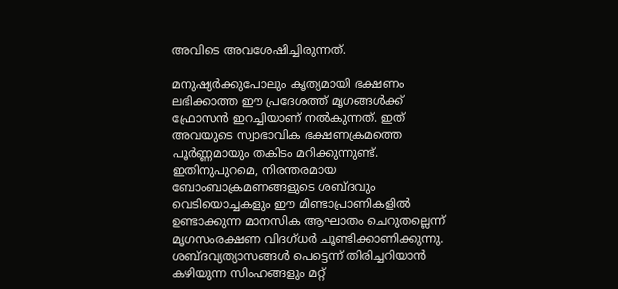അവിടെ അവശേഷിച്ചിരുന്നത്.

മനുഷ്യർക്കുപോലും കൃത്യമായി ഭക്ഷണം ലഭിക്കാത്ത ഈ പ്രദേശത്ത് മൃഗങ്ങൾക്ക് ഫ്രോസൻ ഇറച്ചിയാണ് നൽകുന്നത്. ഇത് അവയുടെ സ്വാഭാവിക ഭക്ഷണക്രമത്തെ പൂർണ്ണമായും തകിടം മറിക്കുന്നുണ്ട്. ഇതിനുപുറമെ, നിരന്തരമായ ബോംബാക്രമണങ്ങളുടെ ശബ്ദവും വെടിയൊച്ചകളും ഈ മിണ്ടാപ്രാണികളിൽ ഉണ്ടാക്കുന്ന മാനസിക ആഘാതം ചെറുതല്ലെന്ന് മൃഗസംരക്ഷണ വിദഗ്ധർ ചൂണ്ടിക്കാണിക്കുന്നു. ശബ്ദവ്യത്യാസങ്ങൾ പെട്ടെന്ന് തിരിച്ചറിയാൻ കഴിയുന്ന സിംഹങ്ങളും മറ്റ്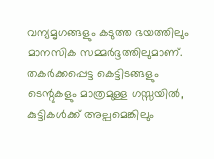വന്യമൃഗങ്ങളും കടുത്ത ഭയത്തിലും മാനസിക സമ്മർദ്ദത്തിലുമാണ്. തകർക്കപ്പെട്ട കെട്ടിടങ്ങളും ടെന്റുകളും മാത്രമുള്ള ഗസ്സയിൽ, കുട്ടികൾക്ക് അല്പമെങ്കിലും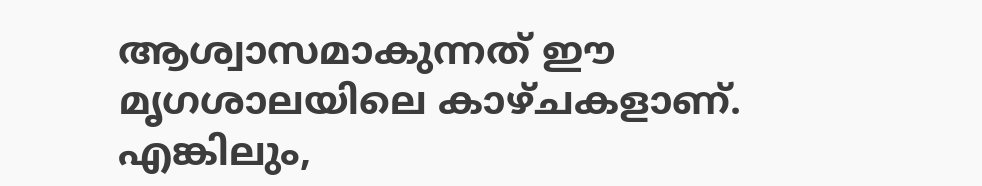ആശ്വാസമാകുന്നത് ഈ മൃഗശാലയിലെ കാഴ്ചകളാണ്. എങ്കിലും,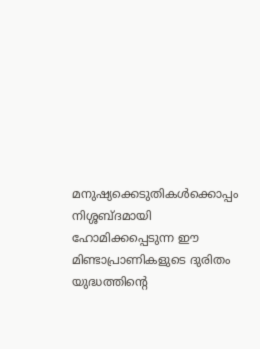മനുഷ്യക്കെടുതികൾക്കൊപ്പം നിശ്ശബ്ദമായി ഹോമിക്കപ്പെടുന്ന ഈ മിണ്ടാപ്രാണികളുടെ ദുരിതം യുദ്ധത്തിന്റെ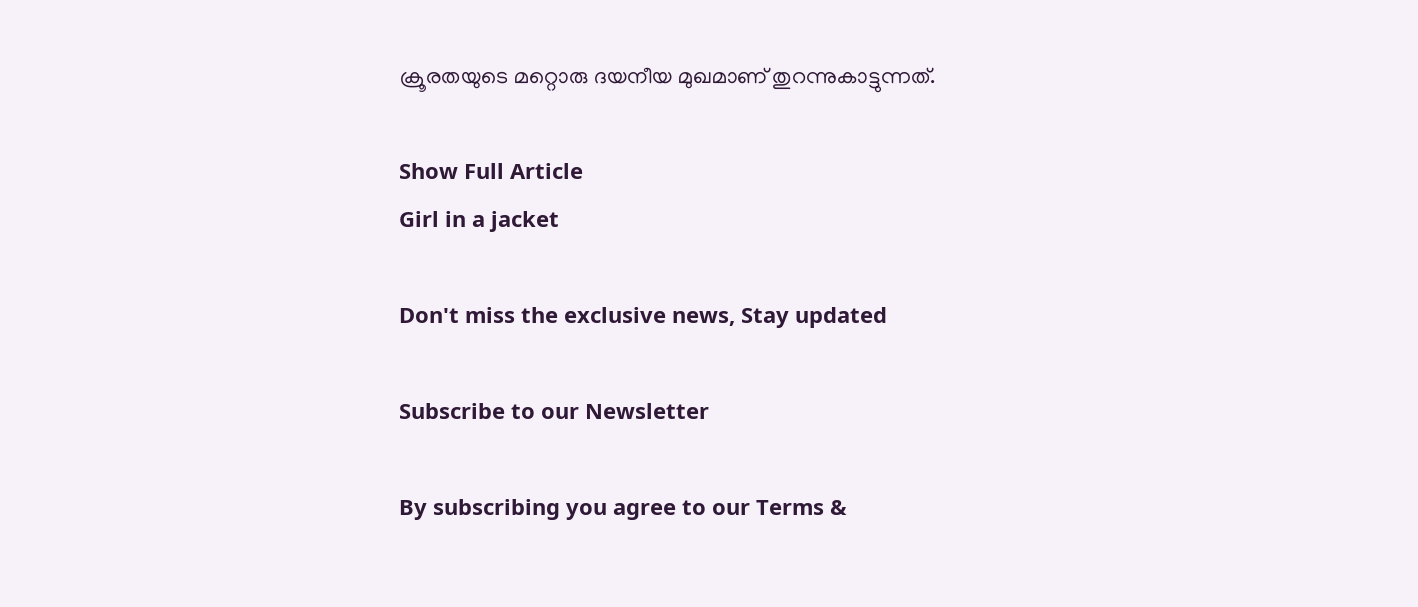ക്രൂരതയുടെ മറ്റൊരു ദയനീയ മുഖമാണ് തുറന്നുകാട്ടുന്നത്.

Show Full Article
Girl in a jacket

Don't miss the exclusive news, Stay updated

Subscribe to our Newsletter

By subscribing you agree to our Terms &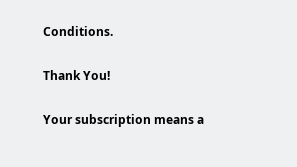Conditions.

Thank You!

Your subscription means a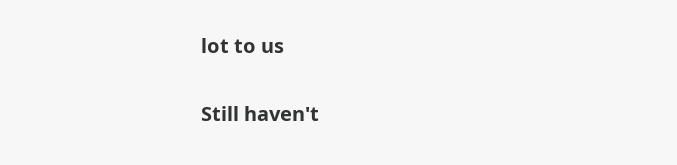lot to us

Still haven't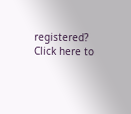registered? Click here to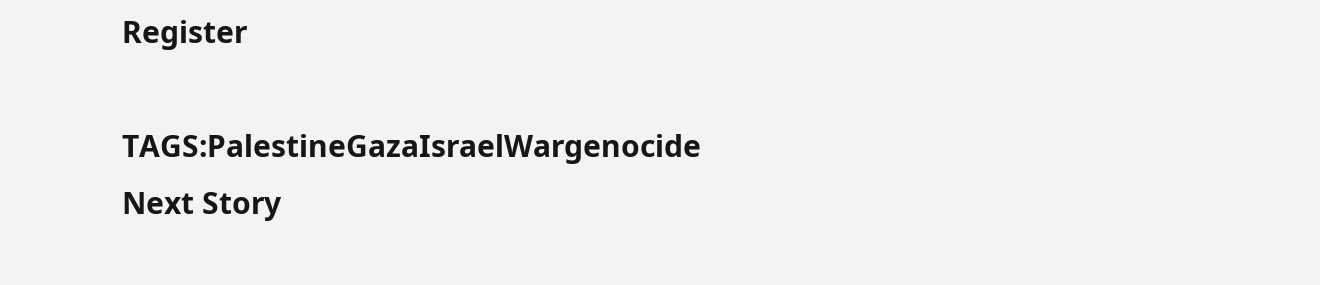Register

TAGS:PalestineGazaIsraelWargenocide
Next Story